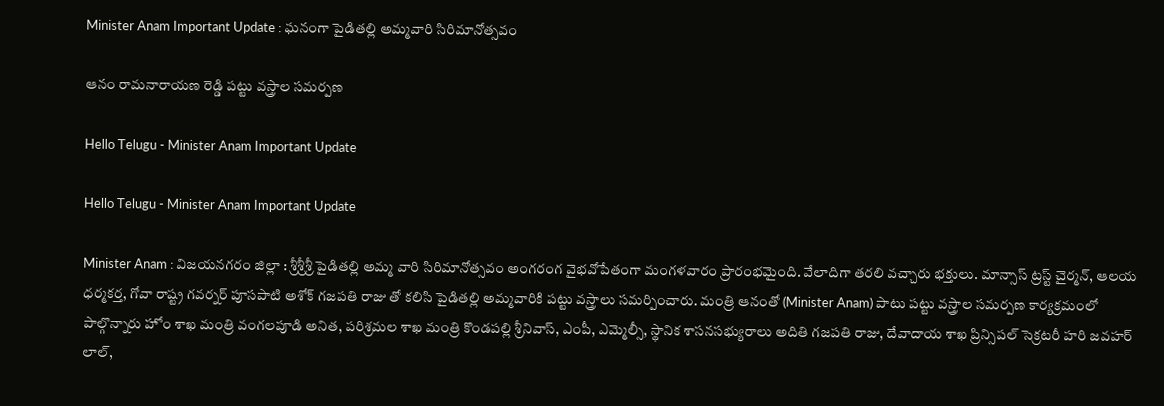Minister Anam Important Update : ఘ‌నంగా పైడితల్లి అమ్మవారి సిరిమానోత్సవం

ఆనం రామనారాయణ రెడ్డి ప‌ట్టు వ‌స్త్రాల స‌మ‌ర్ప‌ణ‌

Hello Telugu - Minister Anam Important Update

Hello Telugu - Minister Anam Important Update

Minister Anam : విజ‌య‌న‌గ‌రం జిల్లా : శ్రీ‌శ్రీ‌శ్రీ పైడిత‌ల్లి అమ్మ వారి సిరిమానోత్స‌వం అంగ‌రంగ వైభ‌వోపేతంగా మంగ‌ళ‌వారం ప్రారంభమైంది. వేలాదిగా త‌ర‌లి వ‌చ్చారు భ‌క్తులు. మాన్సాస్ ట్రస్ట్ చైర్మన్, ఆలయ ధర్మకర్త, గోవా రాష్ట్ర గవర్నర్ పూసపాటి అశోక్ గజపతి రాజు తో కలిసి పైడితల్లి అమ్మవారికి పట్టు వస్త్రాలు సమర్పించారు. మంత్రి ఆనంతో (Minister Anam) పాటు పట్టు వస్త్రాల సమర్పణ కార్యక్రమంలో పాల్గొన్నారు హోం శాఖ మంత్రి వంగలపూడి అనిత, ప‌రిశ్ర‌మ‌ల శాఖ‌ మంత్రి కొండపల్లి శ్రీనివాస్, ఎంపీ, ఎమ్మెల్సీ, స్థానిక శాసనసభ్యురాలు అదితి గజపతి రాజు, దేవాదాయ శాఖ ప్రిన్సిపల్ సెక్రటరీ హరి జవహర్ లాల్,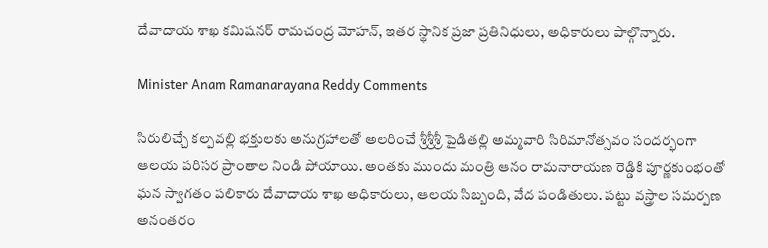దేవాదాయ శాఖ కమిషనర్ రామచంద్ర మోహన్, ఇతర స్థానిక ప్రజా ప్రతినిధులు, అధికారులు పాల్గొన్నారు.

Minister Anam Ramanarayana Reddy Comments

సిరులిచ్చే కల్పవల్లి భక్తులకు అనుగ్రహాలతో అలరించే శ్రీశ్రీశ్రీ పైడితల్లి అమ్మవారి సిరిమానోత్సవం సందర్భంగా ఆలయ పరిసర ప్రాంతాల నిండి పోయాయి. అంత‌కు ముందు మంత్రి ఆనం రామనారాయణ రెడ్డికి పూర్ణకుంభంతో ఘన స్వాగతం పలికారు దేవాదాయ శాఖ అధికారులు, ఆలయ సిబ్బంది, వేద పండితులు. పట్టు వస్త్రాల సమర్పణ అనంతరం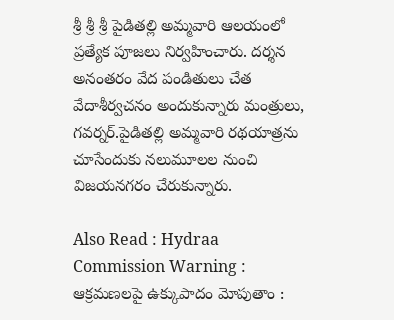శ్రీ శ్రీ శ్రీ పైడితల్లి అమ్మవారి ఆలయంలో ప్రత్యేక పూజలు నిర్వహించారు. దర్శన అనంతరం వేద పండితులు చేత వేదాశీర్వచనం అందుకున్నారు మంత్రులు, గ‌వ‌ర్న‌ర్.పైడితల్లి అమ్మవారి రథయాత్రను చూసేందుకు నలుమూలల నుంచి విజయనగరం చేరుకున్నారు.

Also Read : Hydraa Commission Warning : ఆక్ర‌మ‌ణ‌ల‌పై ఉక్కుపాదం మోపుతాం :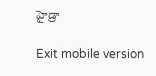హైడ్రా

Exit mobile version